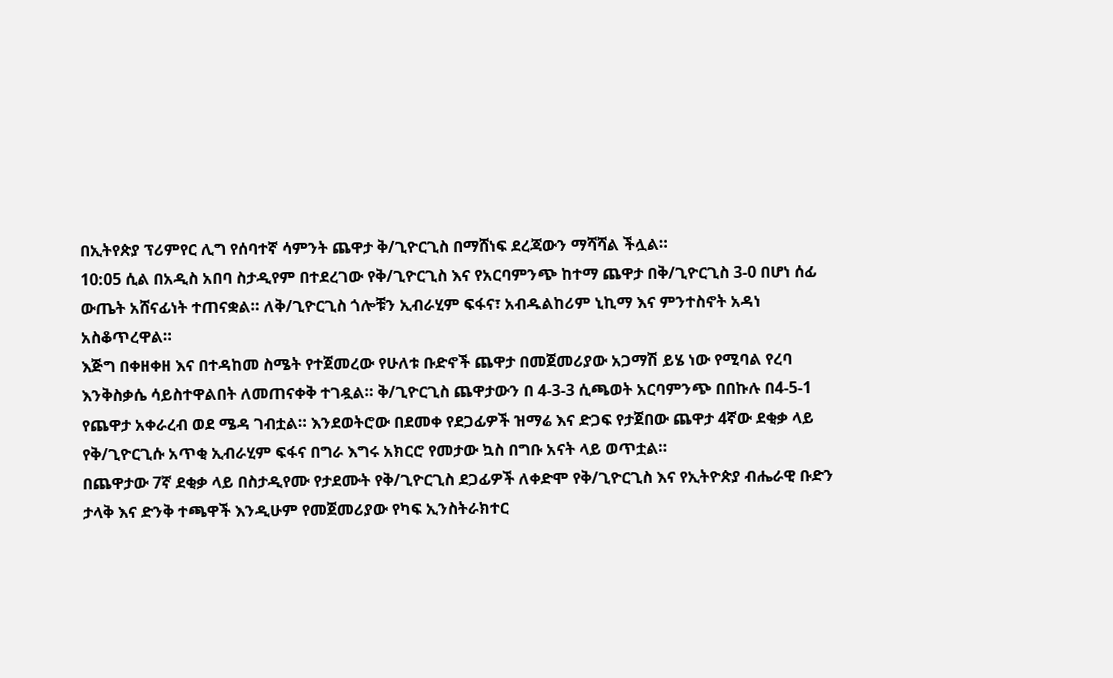በኢትየጵያ ፕሪምየር ሊግ የሰባተኛ ሳምንት ጨዋታ ቅ/ጊዮርጊስ በማሸነፍ ደረጃውን ማሻሻል ችሏል።
10:05 ሲል በአዲስ አበባ ስታዲየም በተደረገው የቅ/ጊዮርጊስ እና የአርባምንጭ ከተማ ጨዋታ በቅ/ጊዮርጊስ 3-0 በሆነ ሰፊ ውጤት አሸናፊነት ተጠናቋል። ለቅ/ጊዮርጊስ ጎሎቹን ኢብራሂም ፍፋና፣ አብዱልከሪም ኒኪማ እና ምንተስኖት አዳነ አስቆጥረዋል።
እጅግ በቀዘቀዘ እና በተዳከመ ስሜት የተጀመረው የሁለቱ ቡድኖች ጨዋታ በመጀመሪያው አጋማሽ ይሄ ነው የሚባል የረባ እንቅስቃሴ ሳይስተዋልበት ለመጠናቀቅ ተገዷል። ቅ/ጊዮርጊስ ጨዋታውን በ 4-3-3 ሲጫወት አርባምንጭ በበኩሉ በ4-5-1 የጨዋታ አቀራረብ ወደ ሜዳ ገብቷል። እንደወትሮው በደመቀ የደጋፊዎች ዝማሬ እና ድጋፍ የታጀበው ጨዋታ 4ኛው ደቂቃ ላይ የቅ/ጊዮርጊሱ አጥቂ ኢብራሂም ፍፋና በግራ እግሩ አክርሮ የመታው ኳስ በግቡ አናት ላይ ወጥቷል።
በጨዋታው 7ኛ ደቂቃ ላይ በስታዲየሙ የታደሙት የቅ/ጊዮርጊስ ደጋፊዎች ለቀድሞ የቅ/ጊዮርጊስ እና የኢትዮጵያ ብሔራዊ ቡድን ታላቅ እና ድንቅ ተጫዋች እንዲሁም የመጀመሪያው የካፍ ኢንስትራክተር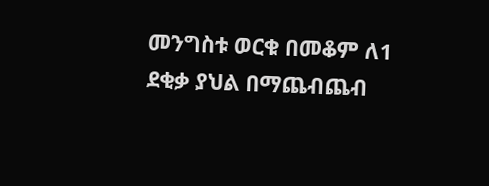መንግስቱ ወርቁ በመቆም ለ1 ደቂቃ ያህል በማጨብጨብ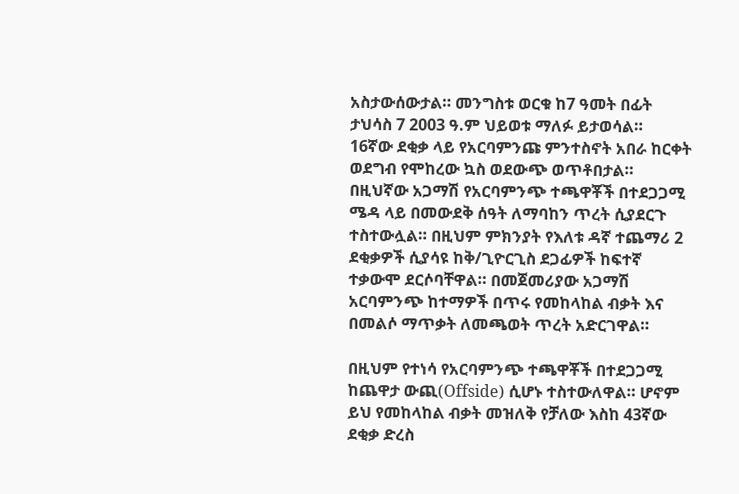አስታውሰውታል። መንግስቱ ወርቁ ከ7 ዓመት በፊት ታህሳስ 7 2003 ዓ.ም ህይወቱ ማለፉ ይታወሳል።
16ኛው ደቂቃ ላይ የአርባምንጩ ምንተስኖት አበራ ከርቀት ወደግብ የሞከረው ኳስ ወደውጭ ወጥቶበታል። በዚህኛው አጋማሽ የአርባምንጭ ተጫዋቾች በተደጋጋሚ ሜዳ ላይ በመውደቅ ሰዓት ለማባከን ጥረት ሲያደርጉ ተስተውሏል። በዚህም ምክንያት የእለቱ ዳኛ ተጨማሪ 2 ደቂቃዎች ሲያሳዩ ከቅ/ጊዮርጊስ ደጋፊዎች ከፍተኛ ተቃውሞ ደርሶባቸዋል። በመጀመሪያው አጋማሽ አርባምንጭ ከተማዎች በጥሩ የመከላከል ብቃት እና በመልሶ ማጥቃት ለመጫወት ጥረት አድርገዋል።

በዚህም የተነሳ የአርባምንጭ ተጫዋቾች በተደጋጋሚ ከጨዋታ ውጪ(Offside) ሲሆኑ ተስተውለዋል። ሆኖም ይህ የመከላከል ብቃት መዝለቅ የቻለው እስከ 43ኛው ደቂቃ ድረስ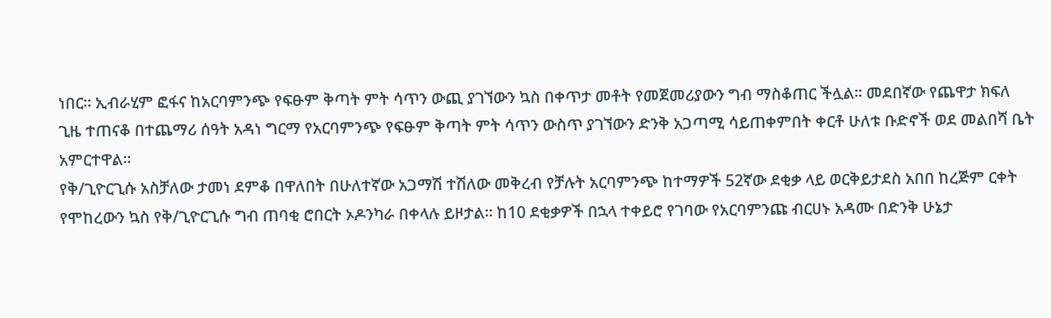ነበር። ኢብራሂም ፎፋና ከአርባምንጭ የፍፁም ቅጣት ምት ሳጥን ውጪ ያገኘውን ኳስ በቀጥታ መቶት የመጀመሪያውን ግብ ማስቆጠር ችሏል። መደበኛው የጨዋታ ክፍለ ጊዜ ተጠናቆ በተጨማሪ ሰዓት አዳነ ግርማ የአርባምንጭ የፍፁም ቅጣት ምት ሳጥን ውስጥ ያገኘውን ድንቅ አጋጣሚ ሳይጠቀምበት ቀርቶ ሁለቱ ቡድኖች ወደ መልበሻ ቤት አምርተዋል።
የቅ/ጊዮርጊሱ አስቻለው ታመነ ደምቆ በዋለበት በሁለተኛው አጋማሽ ተሽለው መቅረብ የቻሉት አርባምንጭ ከተማዎች 52ኛው ደቂቃ ላይ ወርቅይታደስ አበበ ከረጅም ርቀት የሞከረውን ኳስ የቅ/ጊዮርጊሱ ግብ ጠባቂ ሮበርት ኦዶንካራ በቀላሉ ይዞታል። ከ10 ደቂቃዎች በኋላ ተቀይሮ የገባው የአርባምንጩ ብርሀኑ አዳሙ በድንቅ ሁኔታ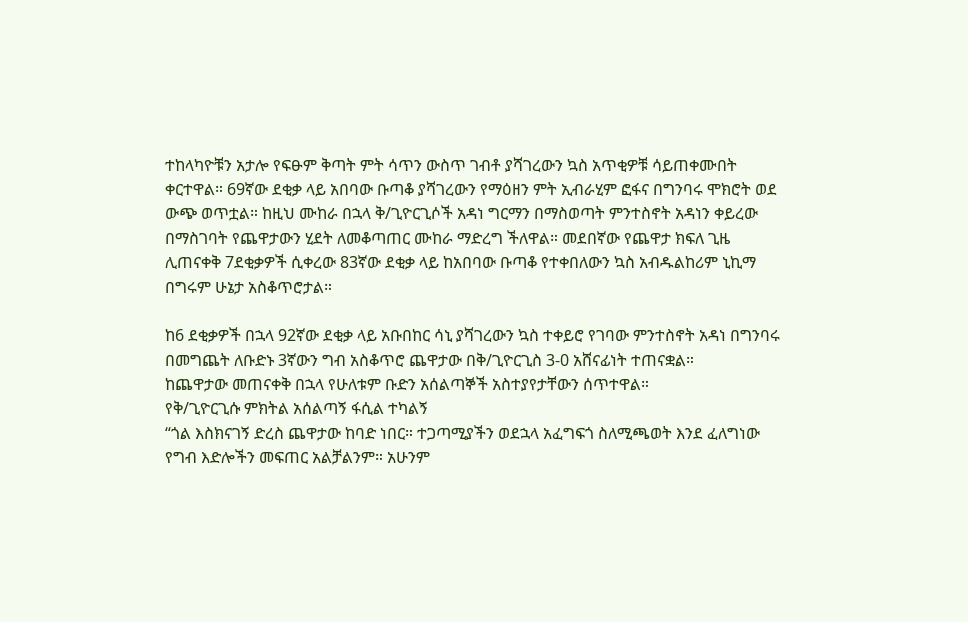ተከላካዮቹን አታሎ የፍፁም ቅጣት ምት ሳጥን ውስጥ ገብቶ ያሻገረውን ኳስ አጥቂዎቹ ሳይጠቀሙበት ቀርተዋል። 69ኛው ደቂቃ ላይ አበባው ቡጣቆ ያሻገረውን የማዕዘን ምት ኢብራሂም ፎፋና በግንባሩ ሞክሮት ወደ ውጭ ወጥቷል። ከዚህ ሙከራ በኋላ ቅ/ጊዮርጊሶች አዳነ ግርማን በማስወጣት ምንተስኖት አዳነን ቀይረው በማስገባት የጨዋታውን ሂደት ለመቆጣጠር ሙከራ ማድረግ ችለዋል። መደበኛው የጨዋታ ክፍለ ጊዜ ሊጠናቀቅ 7ደቂቃዎች ሲቀረው 83ኛው ደቂቃ ላይ ከአበባው ቡጣቆ የተቀበለውን ኳስ አብዱልከሪም ኒኪማ በግሩም ሁኔታ አስቆጥሮታል።

ከ6 ደቂቃዎች በኋላ 92ኛው ደቂቃ ላይ አቡበከር ሳኒ ያሻገረውን ኳስ ተቀይሮ የገባው ምንተስኖት አዳነ በግንባሩ በመግጨት ለቡድኑ 3ኛውን ግብ አስቆጥሮ ጨዋታው በቅ/ጊዮርጊስ 3-0 አሸናፊነት ተጠናቋል።
ከጨዋታው መጠናቀቅ በኋላ የሁለቱም ቡድን አሰልጣኞች አስተያየታቸውን ሰጥተዋል።
የቅ/ጊዮርጊሱ ምክትል አሰልጣኝ ፋሲል ተካልኝ
“ጎል እስክናገኝ ድረስ ጨዋታው ከባድ ነበር። ተጋጣሚያችን ወደኋላ አፈግፍጎ ስለሚጫወት እንደ ፈለግነው የግብ እድሎችን መፍጠር አልቻልንም። አሁንም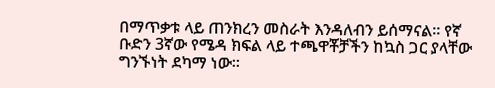በማጥቃቱ ላይ ጠንክረን መስራት እንዳለብን ይሰማናል። የኛ ቡድን 3ኛው የሜዳ ክፍል ላይ ተጫዋቾቻችን ከኳስ ጋር ያላቸው ግንኙነት ደካማ ነው።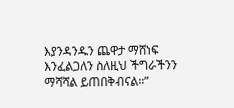እያንዳንዱን ጨዋታ ማሸነፍ እንፈልጋለን ስለዚህ ችግራችንን ማሻሻል ይጠበቅብናል።”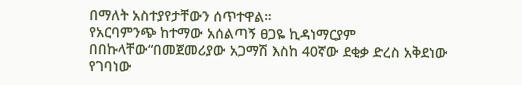በማለት አስተያየታቸውን ሰጥተዋል።
የአርባምንጭ ከተማው አሰልጣኝ ፀጋዬ ኪዳነማርያም በበኩላቸው“በመጀመሪያው አጋማሽ እስከ 40ኛው ደቂቃ ድረስ አቅደነው የገባነው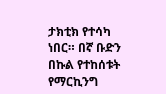ታክቲክ የተሳካ ነበር። በኛ ቡድን በኩል የተከሰቱት የማርኪንግ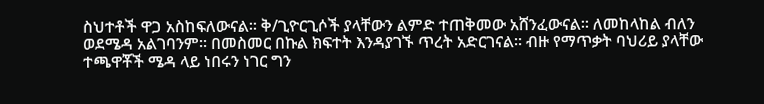ስህተቶች ዋጋ አስከፍለውናል። ቅ/ጊዮርጊሶች ያላቸውን ልምድ ተጠቅመው አሸንፈውናል። ለመከላከል ብለን ወደሜዳ አልገባንም። በመስመር በኩል ክፍተት እንዳያገኙ ጥረት አድርገናል። ብዙ የማጥቃት ባህሪይ ያላቸው ተጫዋቾች ሜዳ ላይ ነበሩን ነገር ግን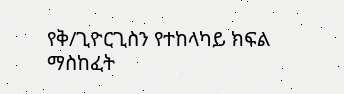የቅ/ጊዮርጊስን የተከላካይ ክፍል ማስከፈት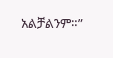አልቻልንም።”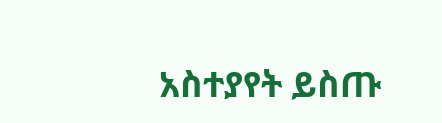አስተያየት ይስጡ